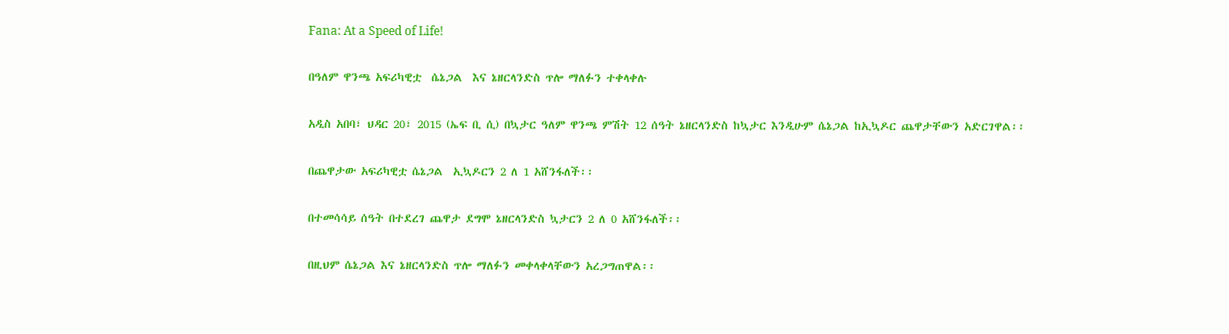Fana: At a Speed of Life!

በዓለም ዋንጫ አፍሪካዊቷ  ሴኔጋል  እና ኔዘርላንድስ ጥሎ ማለፉን ተቀላቀሉ

አዲስ አበባ፣ ህዳር 20፣ 2015 (ኤፍ ቢ ሲ) በኳታር ዓለም ዋንጫ ምሽት 12 ሰዓት ኔዘርላንድስ ከኳታር እንዲሁም ሴኔጋል ከኢኳዶር ጨዋታቸውን አድርገዋል፡፡

በጨዋታው አፍሪካዊቷ ሴኔጋል  ኢኳዶርን 2 ለ 1 አሸንፋለች፡፡

በተመሳሳይ ሰዓት በተደረገ ጨዋታ ደግሞ ኔዘርላንድስ ኳታርን 2 ለ 0 አሸንፋለች፡፡

በዚህም ሴኔጋል እና ኔዘርላንድስ ጥሎ ማለፉን መቀላቀላቸውን አረጋግጠዋል፡፡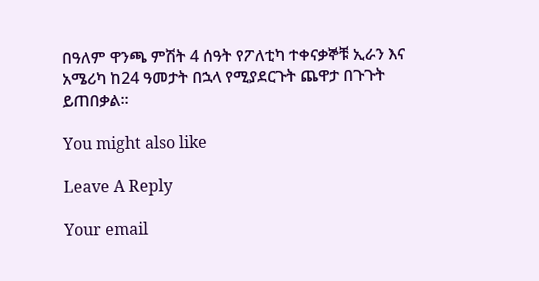በዓለም ዋንጫ ምሽት 4 ሰዓት የፖለቲካ ተቀናቃኞቹ ኢራን እና አሜሪካ ከ24 ዓመታት በኋላ የሚያደርጉት ጨዋታ በጉጉት ይጠበቃል፡፡

You might also like

Leave A Reply

Your email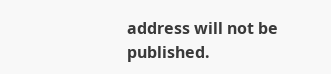address will not be published.